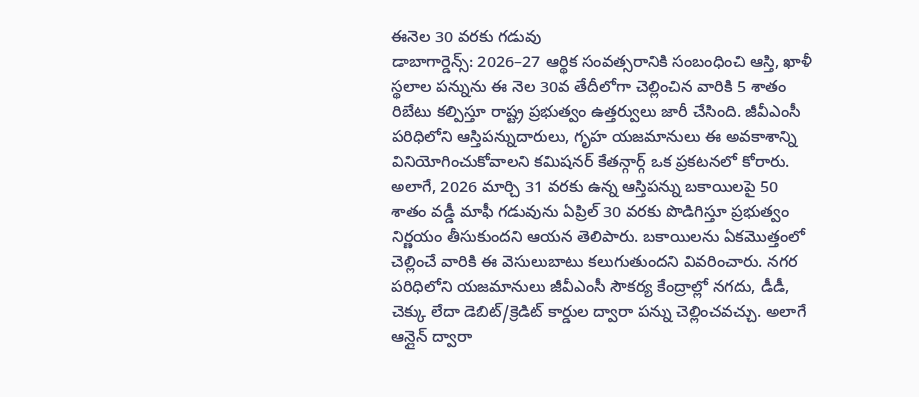ఈనెల 30 వరకు గడువు
డాబాగార్డెన్స్: 2026–27 ఆర్థిక సంవత్సరానికి సంబంధించి ఆస్తి, ఖాళీ స్థలాల పన్నును ఈ నెల 30వ తేదీలోగా చెల్లించిన వారికి 5 శాతం రిబేటు కల్పిస్తూ రాష్ట్ర ప్రభుత్వం ఉత్తర్వులు జారీ చేసింది. జీవీఎంసీ పరిధిలోని ఆస్తిపన్నుదారులు, గృహ యజమానులు ఈ అవకాశాన్ని వినియోగించుకోవాలని కమిషనర్ కేతన్గార్గ్ ఒక ప్రకటనలో కోరారు. అలాగే, 2026 మార్చి 31 వరకు ఉన్న ఆస్తిపన్ను బకాయిలపై 50 శాతం వడ్డీ మాఫీ గడువును ఏప్రిల్ 30 వరకు పొడిగిస్తూ ప్రభుత్వం నిర్ణయం తీసుకుందని ఆయన తెలిపారు. బకాయిలను ఏకమొత్తంలో చెల్లించే వారికి ఈ వెసులుబాటు కలుగుతుందని వివరించారు. నగర పరిధిలోని యజమానులు జీవీఎంసీ సౌకర్య కేంద్రాల్లో నగదు, డీడీ, చెక్కు లేదా డెబిట్/క్రెడిట్ కార్డుల ద్వారా పన్ను చెల్లించవచ్చు. అలాగే ఆన్లైన్ ద్వారా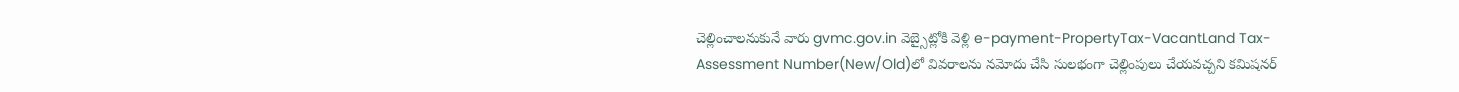చెల్లించాలనుకునే వారు gvmc.gov.in వెబ్సైట్లోకి వెళ్లి e-payment-PropertyTax-VacantLand Tax-Assessment Number(New/Old)లో వివరాలను నమోదు చేసి సులభంగా చెల్లింపులు చేయవచ్చని కమిషనర్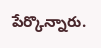పేర్కొన్నారు.